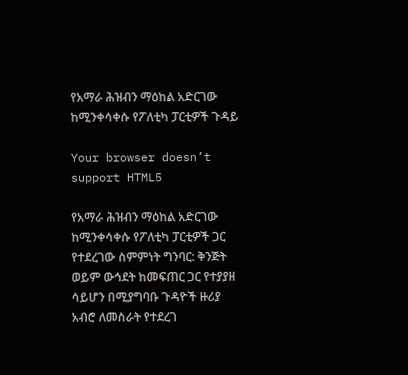የአማራ ሕዝብን ማዕከል አድርገው ከሚንቀሳቀሱ የፖለቲካ ፓርቲዎች ጉዳይ

Your browser doesn’t support HTML5

የአማራ ሕዝብን ማዕከል አድርገው ከሚንቀሳቀሱ የፖለቲካ ፓርቲዎች ጋር የተደረገው ስምምነት ግንባር: ቅንጅት ወይም ውኅደት ከመፍጠር ጋር የተያያዘ ሳይሆን በሚያግባቡ ጉዳዮች ዙሪያ አብሮ ለመስራት የተደረገ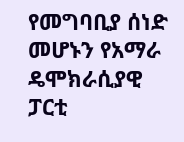የመግባቢያ ሰነድ መሆኑን የአማራ ዴሞክራሲያዊ ፓርቲ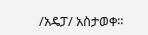/አዴፓ/ አስታወቀ።